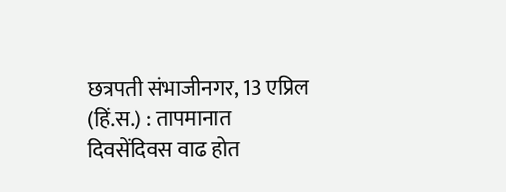छत्रपती संभाजीनगर, 13 एप्रिल (हिं.स.) : तापमानात दिवसेंदिवस वाढ होत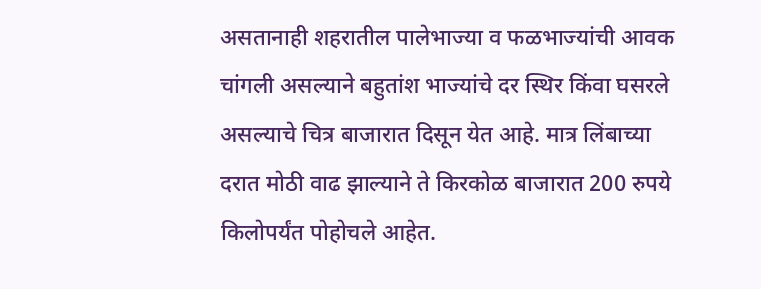असतानाही शहरातील पालेभाज्या व फळभाज्यांची आवक चांगली असल्याने बहुतांश भाज्यांचे दर स्थिर किंवा घसरले असल्याचे चित्र बाजारात दिसून येत आहे. मात्र लिंबाच्या दरात मोठी वाढ झाल्याने ते किरकोळ बाजारात 200 रुपये किलोपर्यंत पोहोचले आहेत.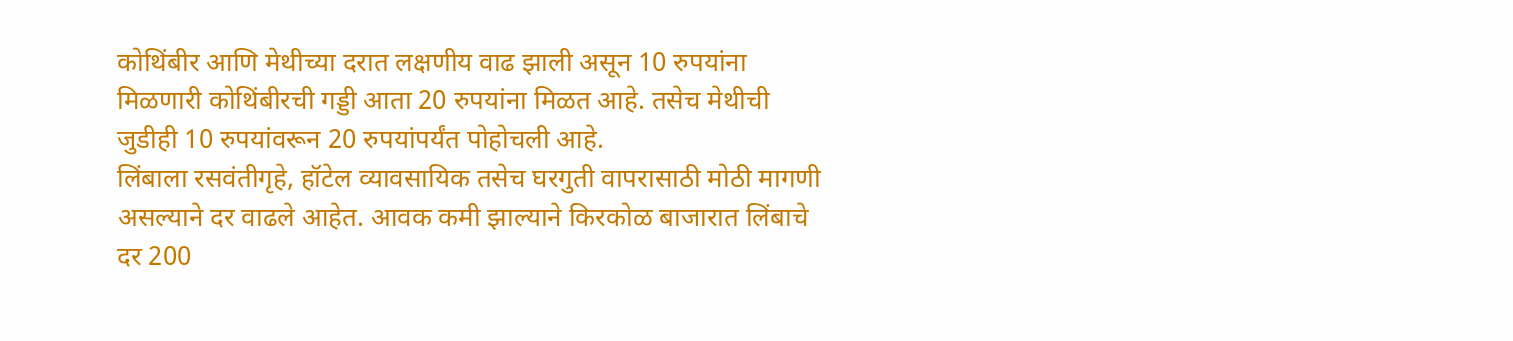कोथिंबीर आणि मेथीच्या दरात लक्षणीय वाढ झाली असून 10 रुपयांना मिळणारी कोथिंबीरची गड्डी आता 20 रुपयांना मिळत आहे. तसेच मेथीची जुडीही 10 रुपयांवरून 20 रुपयांपर्यंत पोहोचली आहे.
लिंबाला रसवंतीगृहे, हॉटेल व्यावसायिक तसेच घरगुती वापरासाठी मोठी मागणी असल्याने दर वाढले आहेत. आवक कमी झाल्याने किरकोळ बाजारात लिंबाचे दर 200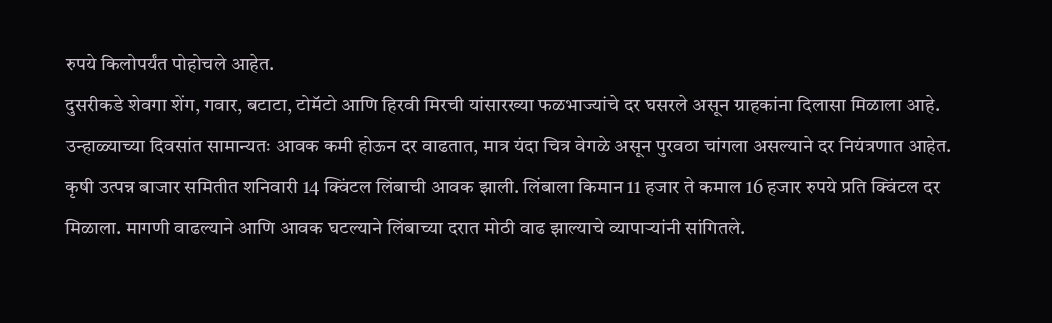रुपये किलोपर्यंत पोहोचले आहेत.
दुसरीकडे शेवगा शेंग, गवार, बटाटा, टोमॅटो आणि हिरवी मिरची यांसारख्या फळभाज्यांचे दर घसरले असून ग्राहकांना दिलासा मिळाला आहे. उन्हाळ्याच्या दिवसांत सामान्यतः आवक कमी होऊन दर वाढतात, मात्र यंदा चित्र वेगळे असून पुरवठा चांगला असल्याने दर नियंत्रणात आहेत.
कृषी उत्पन्न बाजार समितीत शनिवारी 14 क्विंटल लिंबाची आवक झाली. लिंबाला किमान 11 हजार ते कमाल 16 हजार रुपये प्रति क्विंटल दर मिळाला. मागणी वाढल्याने आणि आवक घटल्याने लिंबाच्या दरात मोठी वाढ झाल्याचे व्यापाऱ्यांनी सांगितले.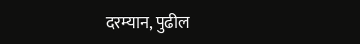दरम्यान, पुढील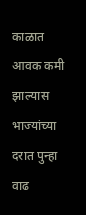काळात आवक कमी झाल्यास भाज्यांच्या दरात पुन्हा वाढ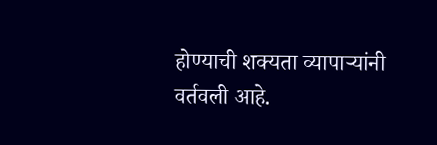होण्याची शक्यता व्यापाऱ्यांनी वर्तवली आहे.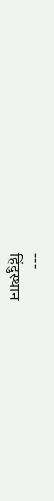---
हिंदुस्थान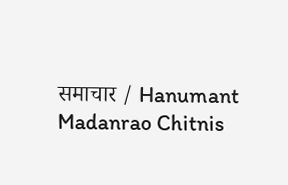समाचार / Hanumant Madanrao Chitnis